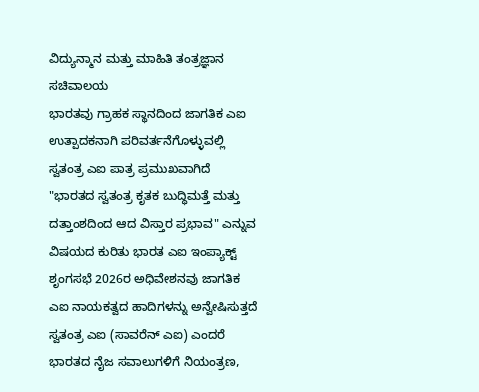ವಿದ್ಯುನ್ಮಾನ ಮತ್ತು ಮಾಹಿತಿ ತಂತ್ರಜ್ಞಾನ ಸಚಿವಾಲಯ
ಭಾರತವು ಗ್ರಾಹಕ ಸ್ಥಾನದಿಂದ ಜಾಗತಿಕ ಎಐ ಉತ್ಪಾದಕನಾಗಿ ಪರಿವರ್ತನೆಗೊಳ್ಳುವಲ್ಲಿ ಸ್ವತಂತ್ರ ಎಐ ಪಾತ್ರ ಪ್ರಮುಖವಾಗಿದೆ
"ಭಾರತದ ಸ್ವತಂತ್ರ ಕೃತಕ ಬುದ್ಧಿಮತ್ತೆ ಮತ್ತು ದತ್ತಾಂಶದಿಂದ ಆದ ವಿಸ್ತಾರ ಪ್ರಭಾವ" ಎನ್ನುವ ವಿಷಯದ ಕುರಿತು ಭಾರತ ಎಐ ಇಂಪ್ಯಾಕ್ಟ್ ಶೃಂಗಸಭೆ 2026ರ ಅಧಿವೇಶನವು ಜಾಗತಿಕ ಎಐ ನಾಯಕತ್ವದ ಹಾದಿಗಳನ್ನು ಅನ್ವೇಷಿಸುತ್ತದೆ
ಸ್ವತಂತ್ರ ಎಐ (ಸಾವರೆನ್ ಎಐ) ಎಂದರೆ ಭಾರತದ ನೈಜ ಸವಾಲುಗಳಿಗೆ ನಿಯಂತ್ರಣ,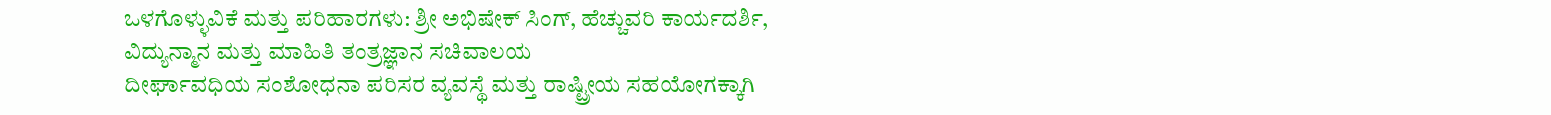ಒಳಗೊಳ್ಳುವಿಕೆ ಮತ್ತು ಪರಿಹಾರಗಳು: ಶ್ರೀ ಅಭಿಷೇಕ್ ಸಿಂಗ್, ಹೆಚ್ಚುವರಿ ಕಾರ್ಯದರ್ಶಿ, ವಿದ್ಯುನ್ಮಾನ ಮತ್ತು ಮಾಹಿತಿ ತಂತ್ರಜ್ಞಾನ ಸಚಿವಾಲಯ
ದೀರ್ಘಾವಧಿಯ ಸಂಶೋಧನಾ ಪರಿಸರ ವ್ಯವಸ್ಥೆ ಮತ್ತು ರಾಷ್ಟ್ರೀಯ ಸಹಯೋಗಕ್ಕಾಗಿ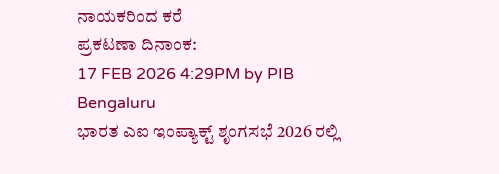ನಾಯಕರಿಂದ ಕರೆ
ಪ್ರಕಟಣಾ ದಿನಾಂಕ:
17 FEB 2026 4:29PM by PIB Bengaluru
ಭಾರತ ಎಐ ಇಂಪ್ಯಾಕ್ಟ್ ಶೃಂಗಸಭೆ 2026 ರಲ್ಲಿ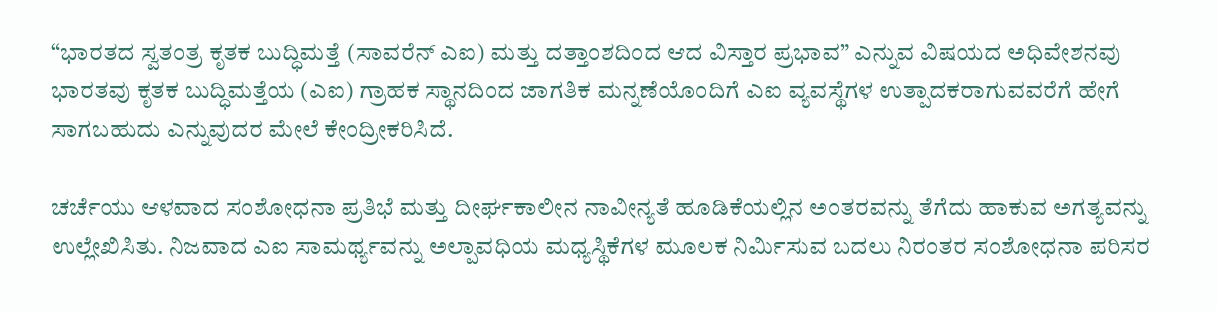“ಭಾರತದ ಸ್ವತಂತ್ರ ಕೃತಕ ಬುದ್ಧಿಮತ್ತೆ (ಸಾವರೆನ್ ಎಐ) ಮತ್ತು ದತ್ತಾಂಶದಿಂದ ಆದ ವಿಸ್ತಾರ ಪ್ರಭಾವ” ಎನ್ನುವ ವಿಷಯದ ಅಧಿವೇಶನವು ಭಾರತವು ಕೃತಕ ಬುದ್ಧಿಮತ್ತೆಯ (ಎಐ) ಗ್ರಾಹಕ ಸ್ಥಾನದಿಂದ ಜಾಗತಿಕ ಮನ್ನಣೆಯೊಂದಿಗೆ ಎಐ ವ್ಯವಸ್ಥೆಗಳ ಉತ್ಪಾದಕರಾಗುವವರೆಗೆ ಹೇಗೆ ಸಾಗಬಹುದು ಎನ್ನುವುದರ ಮೇಲೆ ಕೇಂದ್ರೀಕರಿಸಿದೆ.

ಚರ್ಚೆಯು ಆಳವಾದ ಸಂಶೋಧನಾ ಪ್ರತಿಭೆ ಮತ್ತು ದೀರ್ಘಕಾಲೀನ ನಾವೀನ್ಯತೆ ಹೂಡಿಕೆಯಲ್ಲಿನ ಅಂತರವನ್ನು ತೆಗೆದು ಹಾಕುವ ಅಗತ್ಯವನ್ನು ಉಲ್ಲೇಖಿಸಿತು. ನಿಜವಾದ ಎಐ ಸಾಮರ್ಥ್ಯವನ್ನು ಅಲ್ಪಾವಧಿಯ ಮಧ್ಯಸ್ಥಿಕೆಗಳ ಮೂಲಕ ನಿರ್ಮಿಸುವ ಬದಲು ನಿರಂತರ ಸಂಶೋಧನಾ ಪರಿಸರ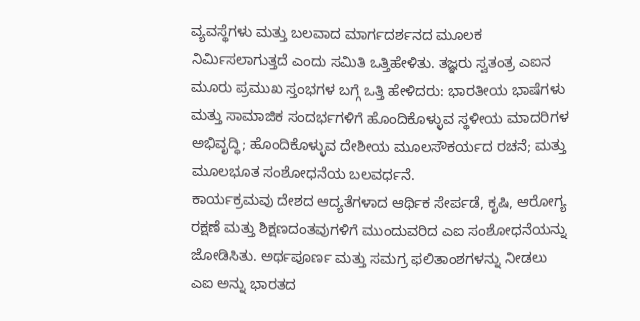ವ್ಯವಸ್ಥೆಗಳು ಮತ್ತು ಬಲವಾದ ಮಾರ್ಗದರ್ಶನದ ಮೂಲಕ ನಿರ್ಮಿಸಲಾಗುತ್ತದೆ ಎಂದು ಸಮಿತಿ ಒತ್ತಿಹೇಳಿತು. ತಜ್ಞರು ಸ್ವತಂತ್ರ ಎಐನ ಮೂರು ಪ್ರಮುಖ ಸ್ತಂಭಗಳ ಬಗ್ಗೆ ಒತ್ತಿ ಹೇಳಿದರು: ಭಾರತೀಯ ಭಾಷೆಗಳು ಮತ್ತು ಸಾಮಾಜಿಕ ಸಂದರ್ಭಗಳಿಗೆ ಹೊಂದಿಕೊಳ್ಳುವ ಸ್ಥಳೀಯ ಮಾದರಿಗಳ ಅಭಿವೃದ್ಧಿ; ಹೊಂದಿಕೊಳ್ಳುವ ದೇಶೀಯ ಮೂಲಸೌಕರ್ಯದ ರಚನೆ; ಮತ್ತು ಮೂಲಭೂತ ಸಂಶೋಧನೆಯ ಬಲವರ್ಧನೆ.
ಕಾರ್ಯಕ್ರಮವು ದೇಶದ ಆದ್ಯತೆಗಳಾದ ಆರ್ಥಿಕ ಸೇರ್ಪಡೆ, ಕೃಷಿ, ಆರೋಗ್ಯ ರಕ್ಷಣೆ ಮತ್ತು ಶಿಕ್ಷಣದಂತವುಗಳಿಗೆ ಮುಂದುವರಿದ ಎಐ ಸಂಶೋಧನೆಯನ್ನು ಜೋಡಿಸಿತು. ಅರ್ಥಪೂರ್ಣ ಮತ್ತು ಸಮಗ್ರ ಫಲಿತಾಂಶಗಳನ್ನು ನೀಡಲು ಎಐ ಅನ್ನು ಭಾರತದ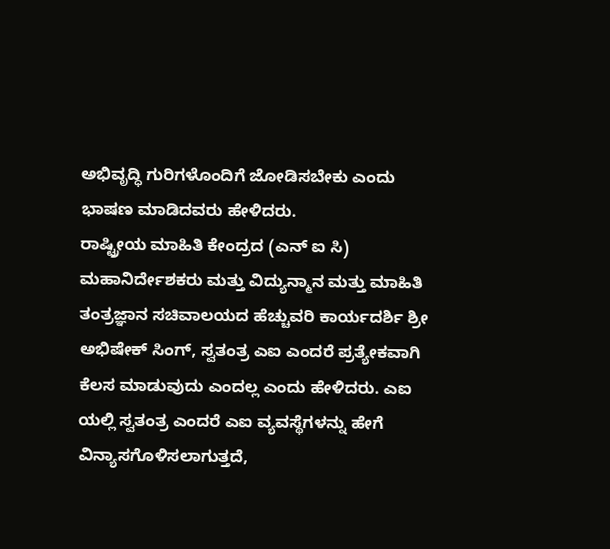ಅಭಿವೃದ್ಧಿ ಗುರಿಗಳೊಂದಿಗೆ ಜೋಡಿಸಬೇಕು ಎಂದು ಭಾಷಣ ಮಾಡಿದವರು ಹೇಳಿದರು.
ರಾಷ್ಟ್ರೀಯ ಮಾಹಿತಿ ಕೇಂದ್ರದ (ಎನ್ ಐ ಸಿ) ಮಹಾನಿರ್ದೇಶಕರು ಮತ್ತು ವಿದ್ಯುನ್ಮಾನ ಮತ್ತು ಮಾಹಿತಿ ತಂತ್ರಜ್ಞಾನ ಸಚಿವಾಲಯದ ಹೆಚ್ಚುವರಿ ಕಾರ್ಯದರ್ಶಿ ಶ್ರೀ ಅಭಿಷೇಕ್ ಸಿಂಗ್, ಸ್ವತಂತ್ರ ಎಐ ಎಂದರೆ ಪ್ರತ್ಯೇಕವಾಗಿ ಕೆಲಸ ಮಾಡುವುದು ಎಂದಲ್ಲ ಎಂದು ಹೇಳಿದರು. ಎಐ ಯಲ್ಲಿ ಸ್ವತಂತ್ರ ಎಂದರೆ ಎಐ ವ್ಯವಸ್ಥೆಗಳನ್ನು ಹೇಗೆ ವಿನ್ಯಾಸಗೊಳಿಸಲಾಗುತ್ತದೆ,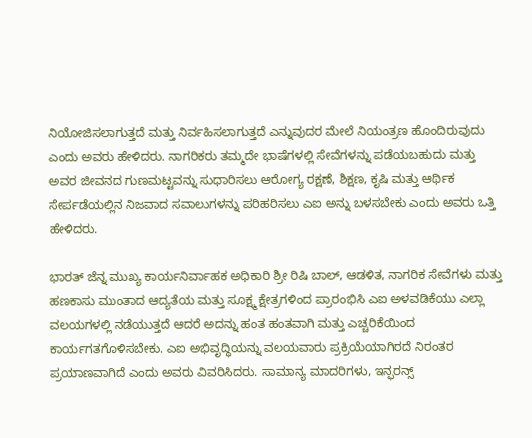ನಿಯೋಜಿಸಲಾಗುತ್ತದೆ ಮತ್ತು ನಿರ್ವಹಿಸಲಾಗುತ್ತದೆ ಎನ್ನುವುದರ ಮೇಲೆ ನಿಯಂತ್ರಣ ಹೊಂದಿರುವುದು ಎಂದು ಅವರು ಹೇಳಿದರು. ನಾಗರಿಕರು ತಮ್ಮದೇ ಭಾಷೆಗಳಲ್ಲಿ ಸೇವೆಗಳನ್ನು ಪಡೆಯಬಹುದು ಮತ್ತು ಅವರ ಜೀವನದ ಗುಣಮಟ್ಟವನ್ನು ಸುಧಾರಿಸಲು ಆರೋಗ್ಯ ರಕ್ಷಣೆ, ಶಿಕ್ಷಣ, ಕೃಷಿ ಮತ್ತು ಆರ್ಥಿಕ ಸೇರ್ಪಡೆಯಲ್ಲಿನ ನಿಜವಾದ ಸವಾಲುಗಳನ್ನು ಪರಿಹರಿಸಲು ಎಐ ಅನ್ನು ಬಳಸಬೇಕು ಎಂದು ಅವರು ಒತ್ತಿ ಹೇಳಿದರು.

ಭಾರತ್ ಜೆನ್ನ ಮುಖ್ಯ ಕಾರ್ಯನಿರ್ವಾಹಕ ಅಧಿಕಾರಿ ಶ್ರೀ ರಿಷಿ ಬಾಲ್, ಆಡಳಿತ, ನಾಗರಿಕ ಸೇವೆಗಳು ಮತ್ತು ಹಣಕಾಸು ಮುಂತಾದ ಆದ್ಯತೆಯ ಮತ್ತು ಸೂಕ್ಷ್ಮ ಕ್ಷೇತ್ರಗಳಿಂದ ಪ್ರಾರಂಭಿಸಿ ಎಐ ಅಳವಡಿಕೆಯು ಎಲ್ಲಾ ವಲಯಗಳಲ್ಲಿ ನಡೆಯುತ್ತದೆ ಆದರೆ ಅದನ್ನು ಹಂತ ಹಂತವಾಗಿ ಮತ್ತು ಎಚ್ಚರಿಕೆಯಿಂದ ಕಾರ್ಯಗತಗೊಳಿಸಬೇಕು. ಎಐ ಅಭಿವೃದ್ಧಿಯನ್ನು ವಲಯವಾರು ಪ್ರಕ್ರಿಯೆಯಾಗಿರದೆ ನಿರಂತರ ಪ್ರಯಾಣವಾಗಿದೆ ಎಂದು ಅವರು ವಿವರಿಸಿದರು. ಸಾಮಾನ್ಯ ಮಾದರಿಗಳು, ಇನ್ಫರನ್ಸ್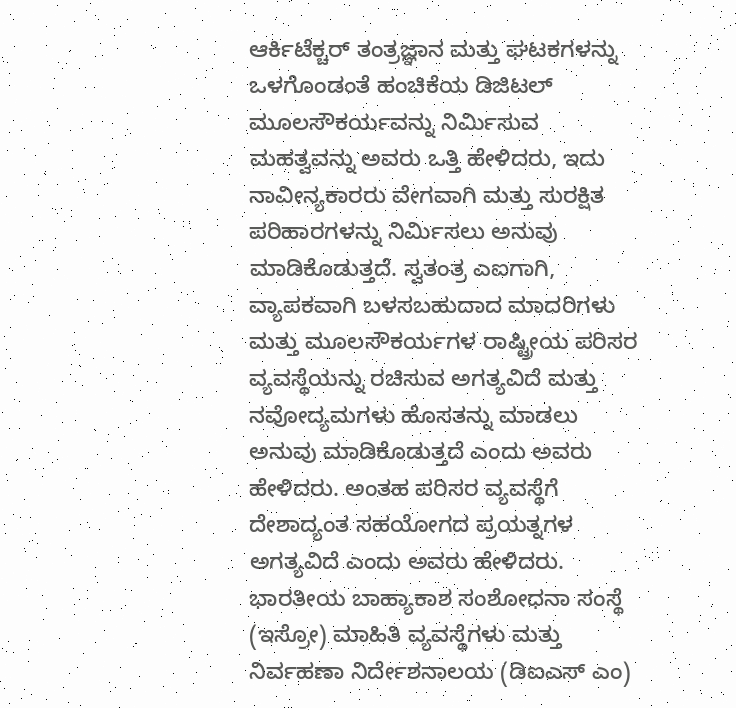ಆರ್ಕಿಟೆಕ್ಚರ್ ತಂತ್ರಜ್ಞಾನ ಮತ್ತು ಘಟಕಗಳನ್ನು ಒಳಗೊಂಡಂತೆ ಹಂಚಿಕೆಯ ಡಿಜಿಟಲ್ ಮೂಲಸೌಕರ್ಯವನ್ನು ನಿರ್ಮಿಸುವ ಮಹತ್ವವನ್ನು ಅವರು ಒತ್ತಿ ಹೇಳಿದರು, ಇದು ನಾವೀನ್ಯಕಾರರು ವೇಗವಾಗಿ ಮತ್ತು ಸುರಕ್ಷಿತ ಪರಿಹಾರಗಳನ್ನು ನಿರ್ಮಿಸಲು ಅನುವು ಮಾಡಿಕೊಡುತ್ತದೆ. ಸ್ವತಂತ್ರ ಎಐಗಾಗಿ, ವ್ಯಾಪಕವಾಗಿ ಬಳಸಬಹುದಾದ ಮಾದರಿಗಳು ಮತ್ತು ಮೂಲಸೌಕರ್ಯಗಳ ರಾಷ್ಟ್ರೀಯ ಪರಿಸರ ವ್ಯವಸ್ಥೆಯನ್ನು ರಚಿಸುವ ಅಗತ್ಯವಿದೆ ಮತ್ತು ನವೋದ್ಯಮಗಳು ಹೊಸತನ್ನು ಮಾಡಲು ಅನುವು ಮಾಡಿಕೊಡುತ್ತದೆ ಎಂದು ಅವರು ಹೇಳಿದರು. ಅಂತಹ ಪರಿಸರ ವ್ಯವಸ್ಥೆಗೆ ದೇಶಾದ್ಯಂತ ಸಹಯೋಗದ ಪ್ರಯತ್ನಗಳ ಅಗತ್ಯವಿದೆ ಎಂದು ಅವರು ಹೇಳಿದರು.
ಭಾರತೀಯ ಬಾಹ್ಯಾಕಾಶ ಸಂಶೋಧನಾ ಸಂಸ್ಥೆ (ಇಸ್ರೋ) ಮಾಹಿತಿ ವ್ಯವಸ್ಥೆಗಳು ಮತ್ತು ನಿರ್ವಹಣಾ ನಿರ್ದೇಶನಾಲಯ (ಡಿಐಎಸ್ ಎಂ)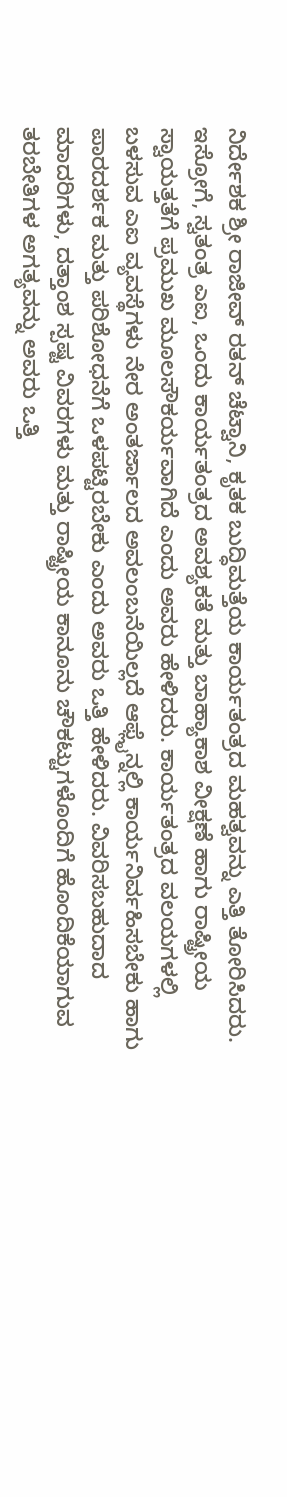ನಿರ್ದೇಶಕ ಶ್ರೀ ರಾಜೀವ್ ರತನ್ ಚೆಟ್ವಾನಿ, ಕೃತಕ ಬುದ್ಧಿಮತ್ತೆಯ ಕಾರ್ಯತಂತ್ರದ ಮಹತ್ವವನ್ನು ಎತ್ತಿ ತೋರಿಸಿದರು. ಇಸ್ರೋಗೆ, ಸ್ವತಂತ್ರ ಎಐ, ಒಂದು ಕಾರ್ಯತಂತ್ರದ ಅವಶ್ಯಕತೆ ಮತ್ತು ಬಾಹ್ಯಾಕಾಶ ವೀಕ್ಷಣೆ ಹಾಗು ರಾಷ್ಟ್ರೀಯ ಸ್ವಾಯತ್ತತೆಗೆ ಪ್ರಮುಖ ಮೂಲಸೌಕರ್ಯವಾಗಿದೆ ಎಂದು ಅವರು ಹೇಳಿದರು. ಕಾರ್ಯತಂತ್ರದ ವಲಯಗಳಲ್ಲಿ ಬಳಸುವ ಎಐ ವ್ಯವಸ್ಥೆಗಳು ನೇರ ಅಂತರ್ಜಾಲದ ಅವಲಂಬನೆಯಿಲ್ಲದೆ ಆಫ್ಲೈನ್ನಲ್ಲಿ ಕಾರ್ಯನಿರ್ವಹಿಸಬೇಕು ಹಾಗು ಪಾರದರ್ಶಕ ಮತ್ತು ಪರಿಶೋಧನೆಗೆ ಒಳಪಟ್ಟಿರಬೇಕು ಎಂದು ಅವರು ಒತ್ತಿ ಹೇಳಿದರು. ವಿವರಿಸಬಹುದಾದ ಮಾದರಿಗಳು, ದತ್ತಾಂಶ ಸ್ಪಷ್ಟ ವಿವರಗಳು ಮತ್ತು ರಾಷ್ಟ್ರೀಯ ಕಾನೂನು ಚೌಕಟ್ಟುಗಳೊಂದಿಗೆ ಹೊಂದಿಕೆಯಾಗುವ ತರಬೇತಿಗಳ ಅಗತ್ಯವನ್ನು ಅವರು ಒತ್ತಿ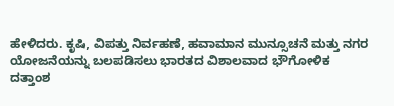ಹೇಳಿದರು. ಕೃಷಿ, ವಿಪತ್ತು ನಿರ್ವಹಣೆ, ಹವಾಮಾನ ಮುನ್ಸೂಚನೆ ಮತ್ತು ನಗರ ಯೋಜನೆಯನ್ನು ಬಲಪಡಿಸಲು ಭಾರತದ ವಿಶಾಲವಾದ ಭೌಗೋಳಿಕ ದತ್ತಾಂಶ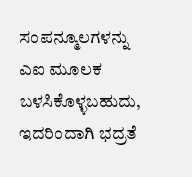ಸಂಪನ್ಮೂಲಗಳನ್ನು ಎಐ ಮೂಲಕ ಬಳಸಿಕೊಳ್ಳಬಹುದು, ಇದರಿಂದಾಗಿ ಭದ್ರತೆ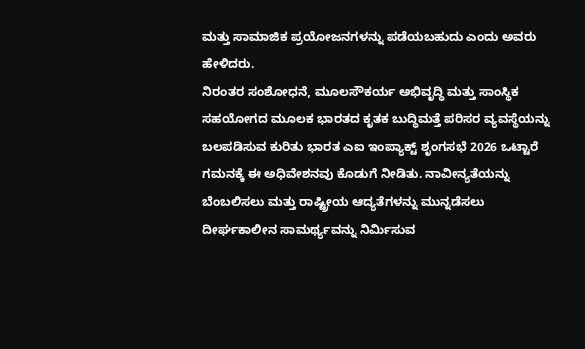ಮತ್ತು ಸಾಮಾಜಿಕ ಪ್ರಯೋಜನಗಳನ್ನು ಪಡೆಯಬಹುದು ಎಂದು ಅವರು ಹೇಳಿದರು.
ನಿರಂತರ ಸಂಶೋಧನೆ, ಮೂಲಸೌಕರ್ಯ ಅಭಿವೃದ್ಧಿ ಮತ್ತು ಸಾಂಸ್ಥಿಕ ಸಹಯೋಗದ ಮೂಲಕ ಭಾರತದ ಕೃತಕ ಬುದ್ಧಿಮತ್ತೆ ಪರಿಸರ ವ್ಯವಸ್ಥೆಯನ್ನು ಬಲಪಡಿಸುವ ಕುರಿತು ಭಾರತ ಎಐ ಇಂಪ್ಯಾಕ್ಟ್ ಶೃಂಗಸಭೆ 2026 ಒಟ್ಟಾರೆ ಗಮನಕ್ಕೆ ಈ ಅಧಿವೇಶನವು ಕೊಡುಗೆ ನೀಡಿತು. ನಾವೀನ್ಯತೆಯನ್ನು ಬೆಂಬಲಿಸಲು ಮತ್ತು ರಾಷ್ಟ್ರೀಯ ಆದ್ಯತೆಗಳನ್ನು ಮುನ್ನಡೆಸಲು ದೀರ್ಘಕಾಲೀನ ಸಾಮರ್ಥ್ಯವನ್ನು ನಿರ್ಮಿಸುವ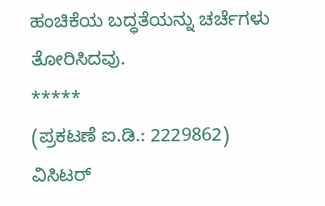ಹಂಚಿಕೆಯ ಬದ್ಧತೆಯನ್ನು ಚರ್ಚೆಗಳು ತೋರಿಸಿದವು.
*****
(ಪ್ರಕಟಣೆ ಐ.ಡಿ.: 2229862)
ವಿಸಿಟರ್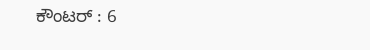ಕೌಂಟರ್ : 6